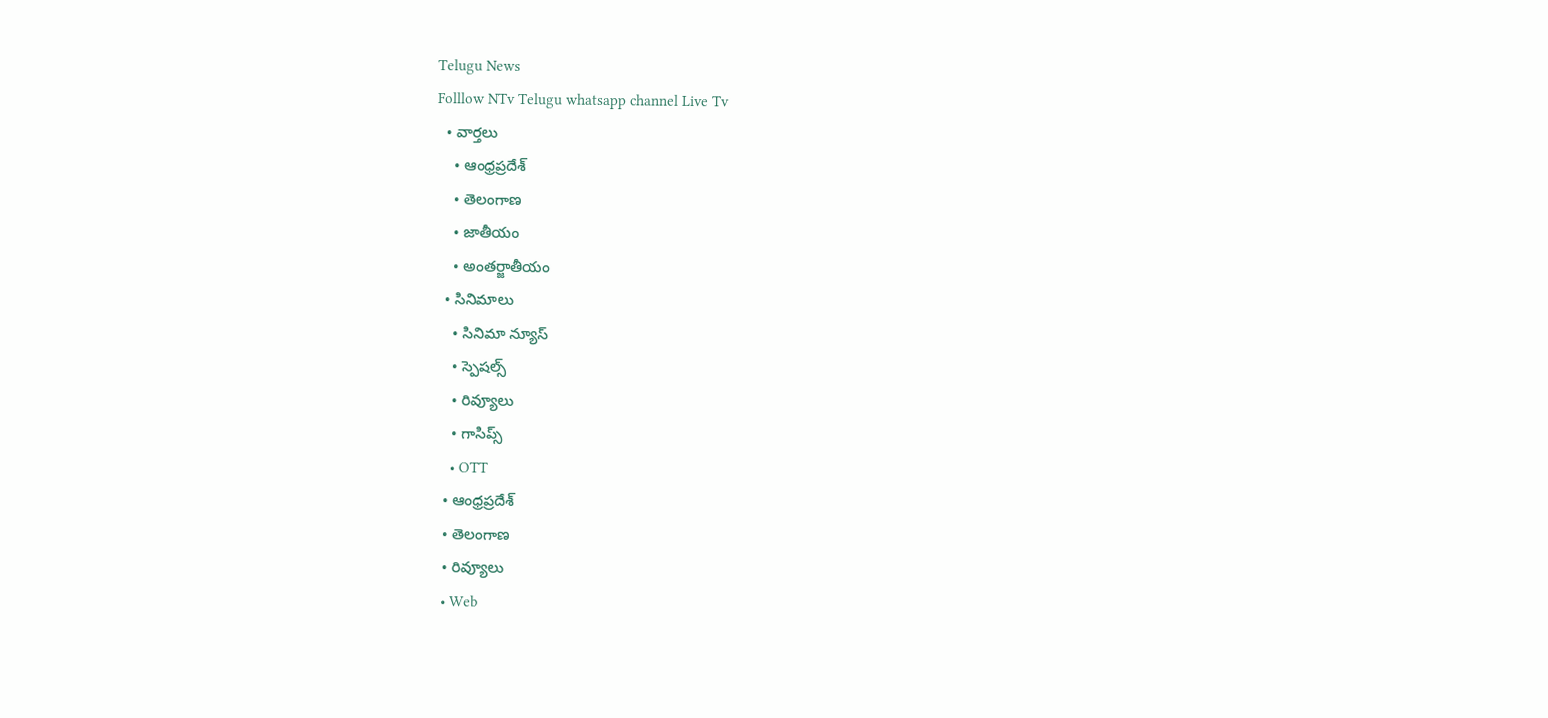Telugu News
Folllow NTv Telugu whatsapp channel Live Tv
  • వార్తలు
    • ఆంధ్రప్రదేశ్
    • తెలంగాణ
    • జాతీయం
    • అంతర్జాతీయం
  • సినిమాలు
    • సినిమా న్యూస్
    • స్పెషల్స్
    • రివ్యూలు
    • గాసిప్స్
    • OTT
  • ఆంధ్రప్రదేశ్
  • తెలంగాణ
  • రివ్యూలు
  • Web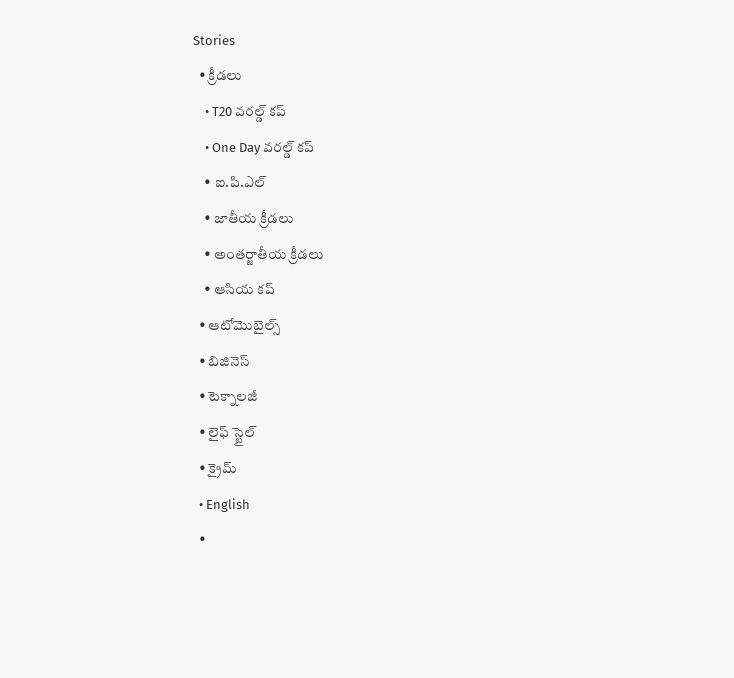Stories
  • క్రీడలు
    • T20 వరల్డ్ కప్
    • One Day వరల్డ్ కప్
    • ఐ.పి.ఎల్
    • జాతీయ క్రీడలు
    • అంతర్జాతీయ క్రీడలు
    • ఆసియ కప్
  • ఆటోమొబైల్స్
  • బిజినెస్‌
  • టెక్నాలజీ
  • లైఫ్ స్టైల్
  • క్రైమ్
  • English
  •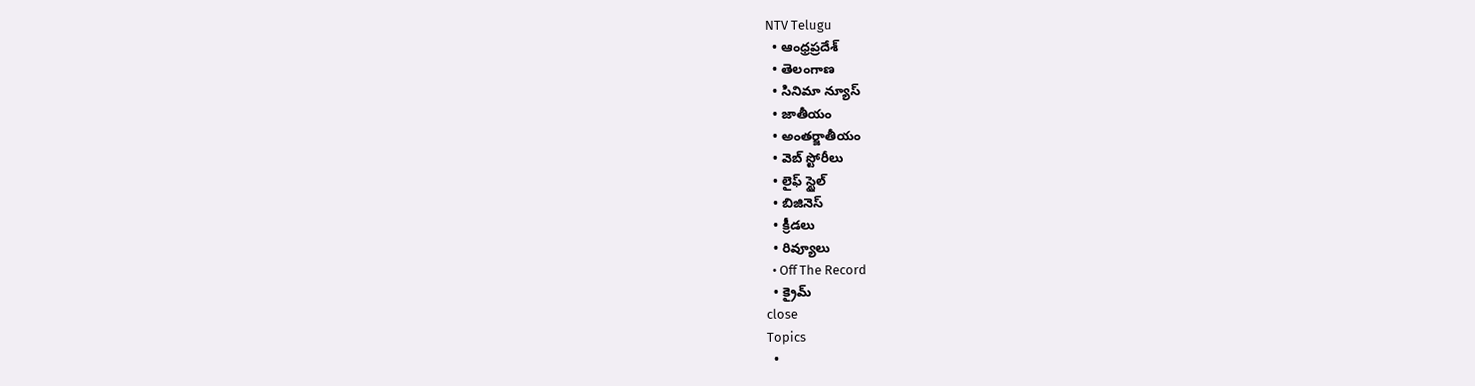NTV Telugu
  • ఆంధ్రప్రదేశ్
  • తెలంగాణ
  • సినిమా న్యూస్
  • జాతీయం
  • అంతర్జాతీయం
  • వెబ్ స్టోరీలు
  • లైఫ్ స్టైల్
  • బిజినెస్‌
  • క్రీడలు
  • రివ్యూలు
  • Off The Record
  • క్రైమ్
close
Topics
  •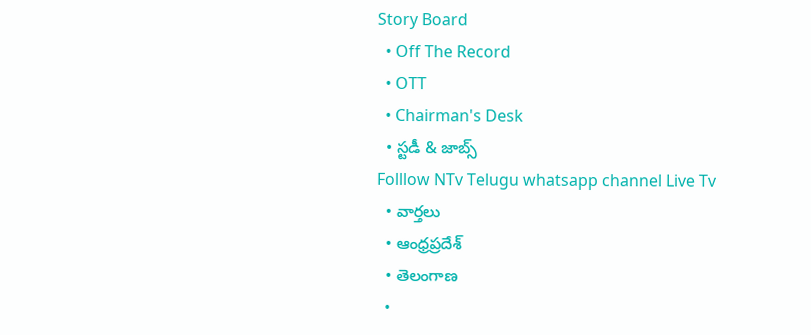Story Board
  • Off The Record
  • OTT
  • Chairman's Desk
  • స్టడీ & జాబ్స్
Folllow NTv Telugu whatsapp channel Live Tv
  • వార్తలు
  • ఆంధ్రప్రదేశ్
  • తెలంగాణ
  •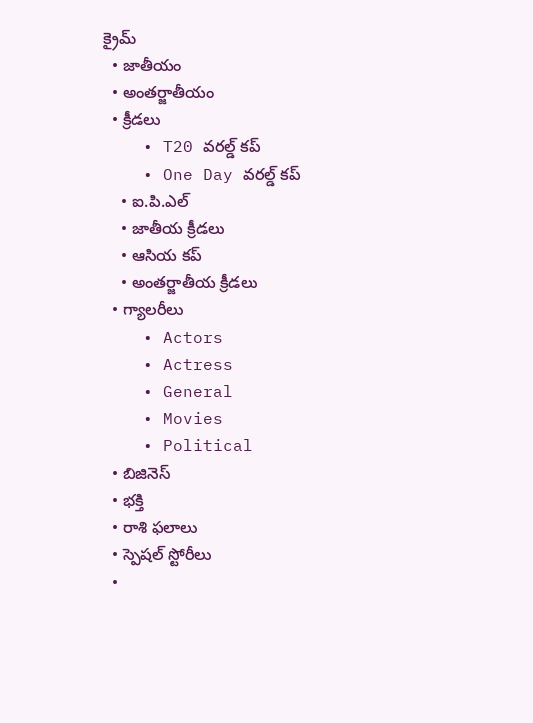క్రైమ్
  • జాతీయం
  • అంతర్జాతీయం
  • క్రీడలు
    • T20 వరల్డ్ కప్
    • One Day వరల్డ్ కప్
    • ఐ.పి.ఎల్
    • జాతీయ క్రీడలు
    • ఆసియ కప్
    • అంతర్జాతీయ క్రీడలు
  • గ్యాలరీలు
    • Actors
    • Actress
    • General
    • Movies
    • Political
  • బిజినెస్‌
  • భక్తి
  • రాశి ఫలాలు
  • స్పెషల్‌ స్టోరీలు
  •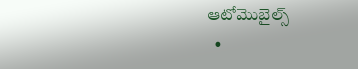ఆటోమొబైల్స్
  •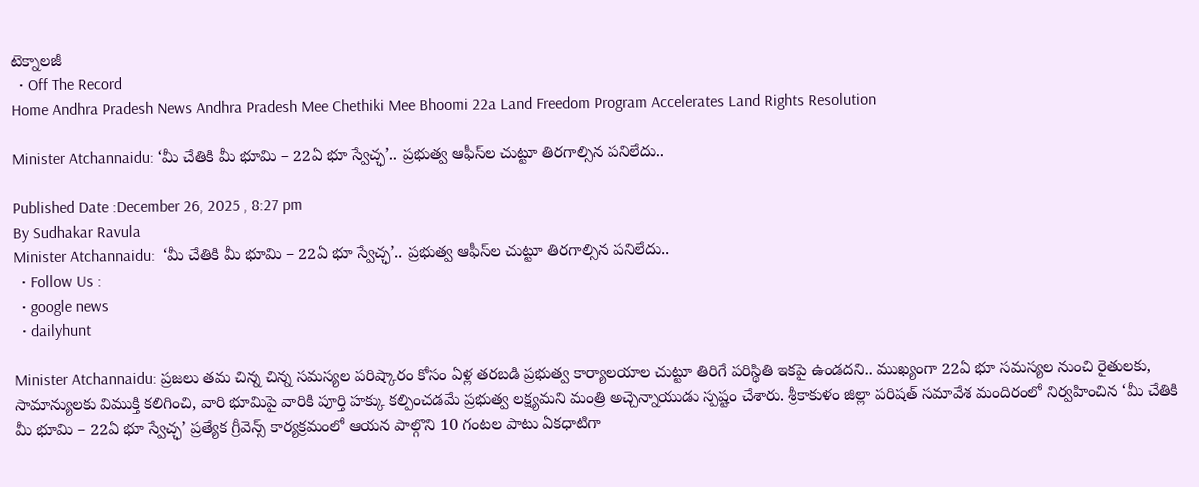టెక్నాలజీ
  • Off The Record
Home Andhra Pradesh News Andhra Pradesh Mee Chethiki Mee Bhoomi 22a Land Freedom Program Accelerates Land Rights Resolution

Minister Atchannaidu: ‘మీ చేతికి మీ భూమి – 22ఏ భూ స్వేచ్ఛ’.. ప్రభుత్వ ఆఫీస్‌ల చుట్టూ తిరగాల్సిన పనిలేదు..

Published Date :December 26, 2025 , 8:27 pm
By Sudhakar Ravula
Minister Atchannaidu:  ‘మీ చేతికి మీ భూమి – 22ఏ భూ స్వేచ్ఛ’.. ప్రభుత్వ ఆఫీస్‌ల చుట్టూ తిరగాల్సిన పనిలేదు..
  • Follow Us :
  • google news
  • dailyhunt

Minister Atchannaidu: ప్రజలు తమ చిన్న చిన్న సమస్యల పరిష్కారం కోసం ఏళ్ల తరబడి ప్రభుత్వ కార్యాలయాల చుట్టూ తిరిగే పరిస్థితి ఇకపై ఉండదని.. ముఖ్యంగా 22ఏ భూ సమస్యల నుంచి రైతులకు, సామాన్యులకు విముక్తి కలిగించి, వారి భూమిపై వారికి పూర్తి హక్కు కల్పించడమే ప్రభుత్వ లక్ష్యమని మంత్రి అచ్చెన్నాయుడు స్పష్టం చేశారు. శ్రీకాకుళం జిల్లా పరిషత్ సమావేశ మందిరంలో నిర్వహించిన ‘మీ చేతికి మీ భూమి – 22ఏ భూ స్వేచ్ఛ’ ప్రత్యేక గ్రీవెన్స్ కార్యక్రమంలో ఆయన పాల్గొని 10 గంటల పాటు ఏకధాటిగా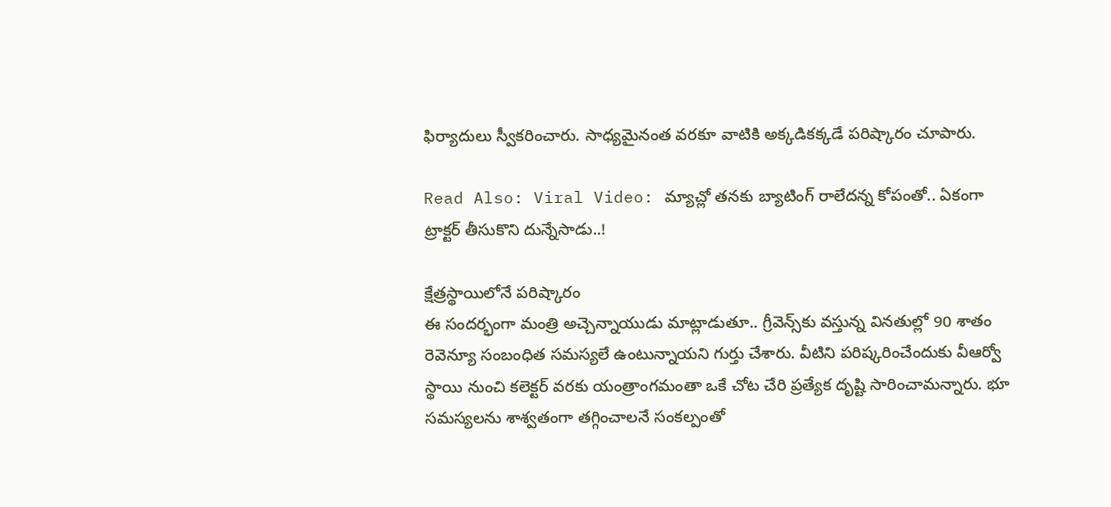ఫిర్యాదులు స్వీకరించారు. సాధ్యమైనంత వరకూ వాటికి అక్కడికక్కడే పరిష్కారం చూపారు.

Read Also: Viral Video: మ్యాచ్లో తనకు బ్యాటింగ్ రాలేదన్న కోపంతో.. ఏకంగా ట్రాక్టర్ తీసుకొని దున్నేసాడు..!

క్షేత్రస్థాయిలోనే పరిష్కారం
ఈ సందర్భంగా మంత్రి అచ్చెన్నాయుడు మాట్లాడుతూ.. గ్రీవెన్స్‌కు వస్తున్న వినతుల్లో 90 శాతం రెవెన్యూ సంబంధిత సమస్యలే ఉంటున్నాయని గుర్తు చేశారు. వీటిని పరిష్కరించేందుకు వీఆర్వో స్థాయి నుంచి కలెక్టర్ వరకు యంత్రాంగమంతా ఒకే చోట చేరి ప్రత్యేక దృష్టి సారించామన్నారు. భూ సమస్యలను శాశ్వతంగా తగ్గించాలనే సంకల్పంతో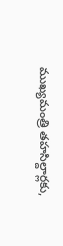ముఖ్యమంత్రి తహసిల్దార్లకు,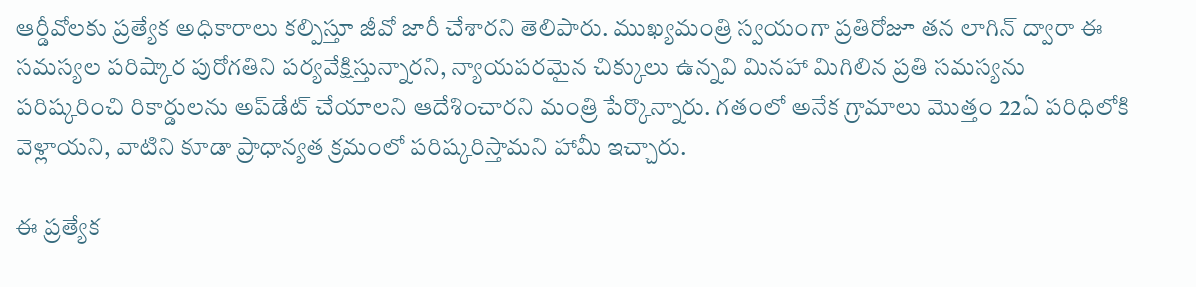ఆర్డీవోలకు ప్రత్యేక అధికారాలు కల్పిస్తూ జీవో జారీ చేశారని తెలిపారు. ముఖ్యమంత్రి స్వయంగా ప్రతిరోజూ తన లాగిన్ ద్వారా ఈ సమస్యల పరిష్కార పురోగతిని పర్యవేక్షిస్తున్నారని, న్యాయపరమైన చిక్కులు ఉన్నవి మినహా మిగిలిన ప్రతి సమస్యను పరిష్కరించి రికార్డులను అప్‌డేట్ చేయాలని ఆదేశించారని మంత్రి పేర్కొన్నారు. గతంలో అనేక గ్రామాలు మొత్తం 22ఏ పరిధిలోకి వెళ్లాయని, వాటిని కూడా ప్రాధాన్యత క్రమంలో పరిష్కరిస్తామని హామీ ఇచ్చారు.

ఈ ప్రత్యేక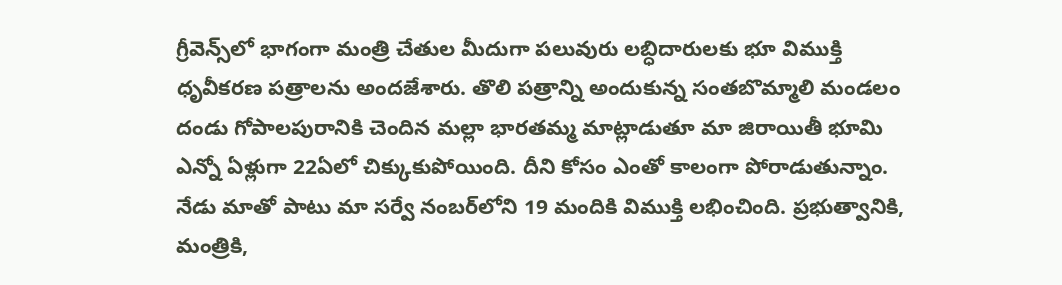గ్రీవెన్స్‌లో భాగంగా మంత్రి చేతుల మీదుగా పలువురు లబ్ధిదారులకు భూ విముక్తి ధృవీకరణ పత్రాలను అందజేశారు. తొలి పత్రాన్ని అందుకున్న సంతబొమ్మాలి మండలం దండు గోపాలపురానికి చెందిన మల్లా భారతమ్మ మాట్లాడుతూ మా జిరాయితీ భూమి ఎన్నో ఏళ్లుగా 22ఏలో చిక్కుకుపోయింది. దీని కోసం ఎంతో కాలంగా పోరాడుతున్నాం. నేడు మాతో పాటు మా సర్వే నంబర్‌లోని 19 మందికి విముక్తి లభించింది. ప్రభుత్వానికి, మంత్రికి,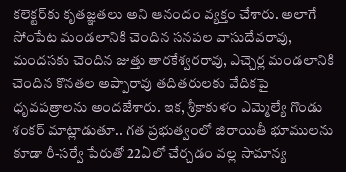కలెక్టర్‌కు కృతజ్ఞతలు అని ఆనందం వ్యక్తం చేశారు. అలాగే సోంపేట మండలానికి చెందిన సనపల వాసుదేవరావు, మందసకు చెందిన జుత్తు తారకేశ్వరరావు, ఎచ్చెర్ల మండలానికి చెందిన కొనతల అప్పారావు తదితరులకు వేదికపై ధృవపత్రాలను అందజేశారు. ఇక, శ్రీకాకుళం ఎమ్మెల్యే గొండు శంకర్ మాట్లాడుతూ.. గత ప్రభుత్వంలో జిరాయితీ భూములను కూడా రీ-సర్వే పేరుతో 22ఏలో చేర్చడం వల్ల సామాన్య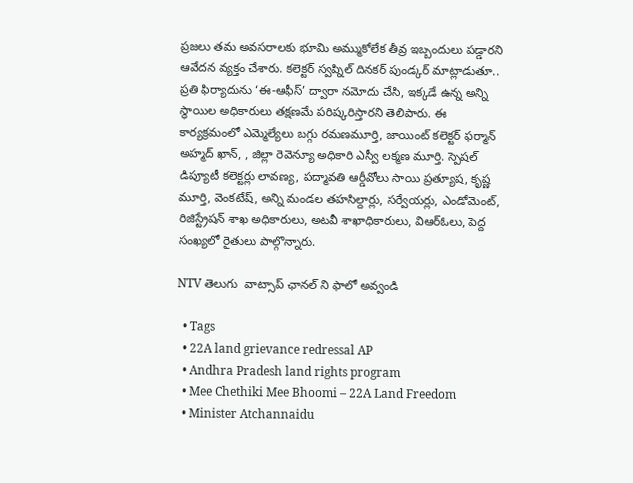ప్రజలు తమ అవసరాలకు భూమి అమ్ముకోలేక తీవ్ర ఇబ్బందులు పడ్డారని ఆవేదన వ్యక్తం చేశారు. కలెక్టర్ స్వప్నిల్ దినకర్ పుండ్కర్ మాట్లాడుతూ.. ప్రతి ఫిర్యాదును ‘ఈ-ఆఫీస్’ ద్వారా నమోదు చేసి, ఇక్కడే ఉన్న అన్ని స్థాయిల అధికారులు తక్షణమే పరిష్కరిస్తారని తెలిపారు. ఈ కార్యక్రమంలో ఎమ్మెల్యేలు బగ్గు రమణమూర్తి, జాయింట్ కలెక్టర్ ఫర్మాన్ అహ్మద్ ఖాన్, , జిల్లా రెవెన్యూ అధికారి ఎస్వీ లక్మణ మూర్తి. స్పెషల్ డిప్యూటీ కలెక్టర్లు లావణ్య, పద్మావతి ఆర్డీవోలు సాయి ప్రత్యూష, కృష్ణ మూర్తి, వెంకటేష్, అన్ని మండల తహసిల్దార్లు, సర్వేయర్లు, ఎండోమెంట్, రిజిస్ట్రేషన్ శాఖ అధికారులు, అటవీ శాఖాధికారులు, విఆర్ఓలు, పెద్ద సంఖ్యలో రైతులు పాల్గొన్నారు.

NTV తెలుగు  వాట్సాప్ ఛానల్ ని ఫాలో అవ్వండి

  • Tags
  • 22A land grievance redressal AP
  • Andhra Pradesh land rights program
  • Mee Chethiki Mee Bhoomi – 22A Land Freedom
  • Minister Atchannaidu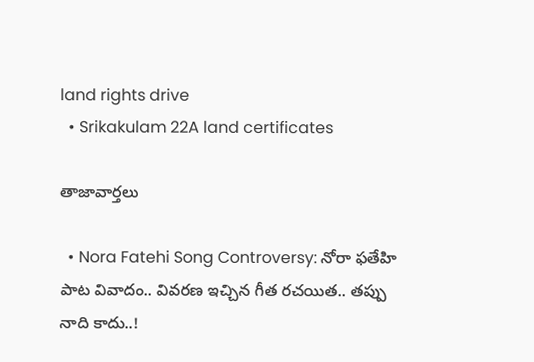land rights drive
  • Srikakulam 22A land certificates

తాజావార్తలు

  • Nora Fatehi Song Controversy: నోరా ఫతేహి పాట వివాదం.. వివరణ ఇచ్చిన గీత రచయిత.. తప్పు నాది కాదు..!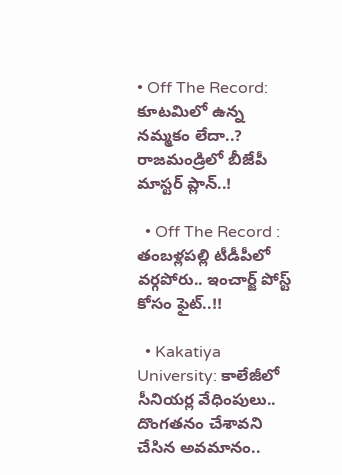• Off The Record: కూటమిలో ఉన్న నమ్మకం లేదా..? రాజమండ్రిలో బీజేపీ మాస్టర్ ప్లాన్..!

  • Off The Record : తంబళ్లపల్లి టీడీపీలో వర్గపోరు.. ఇంచార్జ్ పోస్ట్ కోసం ఫైట్..!!

  • Kakatiya University: కాలేజీలో సీనియర్ల వేధింపులు.. దొంగతనం చేశావని చేసిన అవమానం..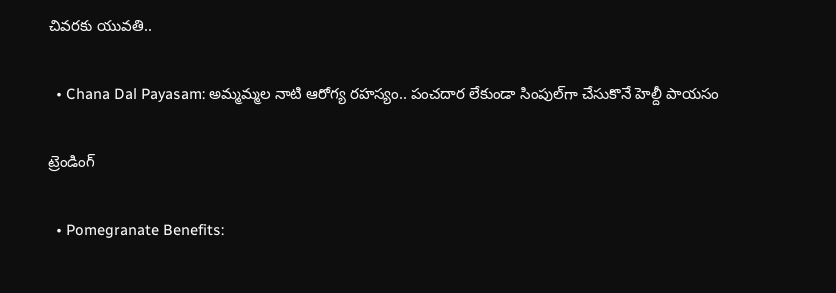చివరకు యువతి..

  • Chana Dal Payasam: అమ్మమ్మల నాటి ఆరోగ్య రహస్యం.. పంచదార లేకుండా సింపుల్‌గా చేసుకొనే హెల్దీ పాయసం

ట్రెండింగ్‌

  • Pomegranate Benefits: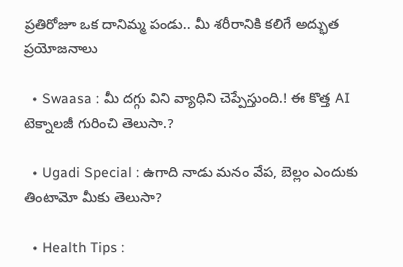ప్రతిరోజూ ఒక దానిమ్మ పండు.. మీ శరీరానికి కలిగే అద్భుత ప్రయోజనాలు

  • Swaasa : మీ దగ్గు విని వ్యాధిని చెప్పేస్తుంది.! ఈ కొత్త AI టెక్నాలజీ గురించి తెలుసా.?

  • Ugadi Special : ఉగాది నాడు మనం వేప, బెల్లం ఎందుకు తింటామో మీకు తెలుసా?

  • Health Tips :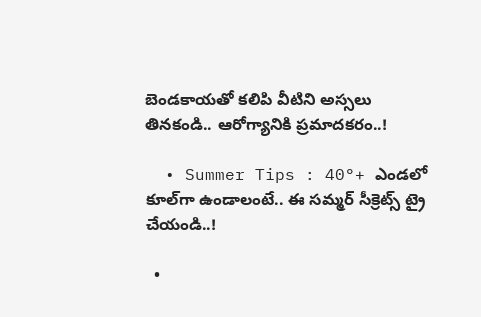బెండకాయతో కలిపి వీటిని అస్సలు తినకండి.. ఆరోగ్యానికి ప్రమాదకరం..!

  • Summer Tips : 40°+ ఎండలో కూల్‌గా ఉండాలంటే.. ఈ సమ్మర్ సీక్రెట్స్ ట్రై చేయండి..!

  •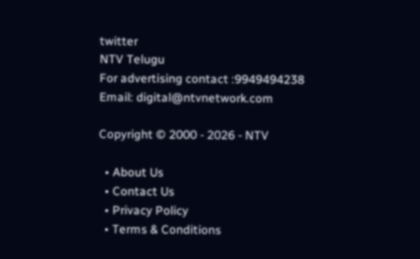twitter
NTV Telugu
For advertising contact :9949494238
Email: digital@ntvnetwork.com

Copyright © 2000 - 2026 - NTV

  • About Us
  • Contact Us
  • Privacy Policy
  • Terms & Conditions